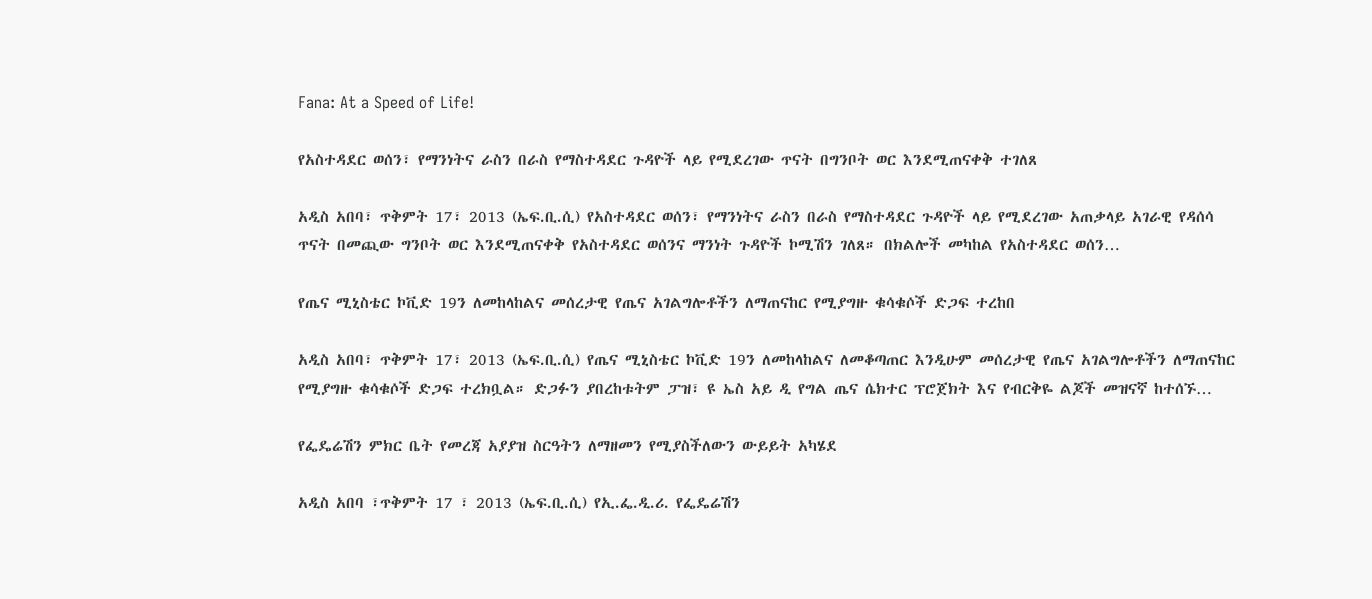Fana: At a Speed of Life!

የአስተዳደር ወሰን፣ የማንነትና ራስን በራስ የማስተዳደር ጉዳዮች ላይ የሚደረገው ጥናት በግንቦት ወር እንደሚጠናቀቅ ተገለጸ

አዲስ አበባ፣ ጥቅምት 17፣ 2013 (ኤፍ.ቢ.ሲ) የአስተዳደር ወሰን፣ የማንነትና ራስን በራስ የማስተዳደር ጉዳዮች ላይ የሚደረገው አጠቃላይ አገራዊ የዳሰሳ ጥናት በመጪው ግንቦት ወር እንደሚጠናቀቅ የአስተዳደር ወሰንና ማንነት ጉዳዮች ኮሚሽን ገለጸ። በክልሎች መካከል የአስተዳደር ወሰን…

የጤና ሚኒስቴር ኮቪድ 19ን ለመከላከልና መሰረታዊ የጤና አገልግሎቶችን ለማጠናከር የሚያግዙ ቁሳቁሶች ድጋፍ ተረከበ

አዲስ አበባ፣ ጥቅምት 17፣ 2013 (ኤፍ.ቢ.ሲ) የጤና ሚኒስቴር ኮቪድ 19ን ለመከላከልና ለመቆጣጠር እንዲሁም መሰረታዊ የጤና አገልግሎቶችን ለማጠናከር የሚያግዙ ቁሳቁሶች ድጋፍ ተረክቧል። ድጋፉን ያበረከቱትም ፓዝ፣ ዩ ኤስ አይ ዲ የግል ጤና ሴክተር ፕሮጀክት እና የብርቅዬ ልጆች መዝናኛ ከተሰኙ…

የፌዴሬሽን ምክር ቤት የመረጃ አያያዝ ስርዓትን ለማዘመን የሚያስችለውን ውይይት አካሄደ

አዲስ አበባ ፣ጥቅምት 17 ፣ 2013 (ኤፍ.ቢ.ሲ) የኢ.ፌ.ዲ.ሪ. የፌዴሬሽን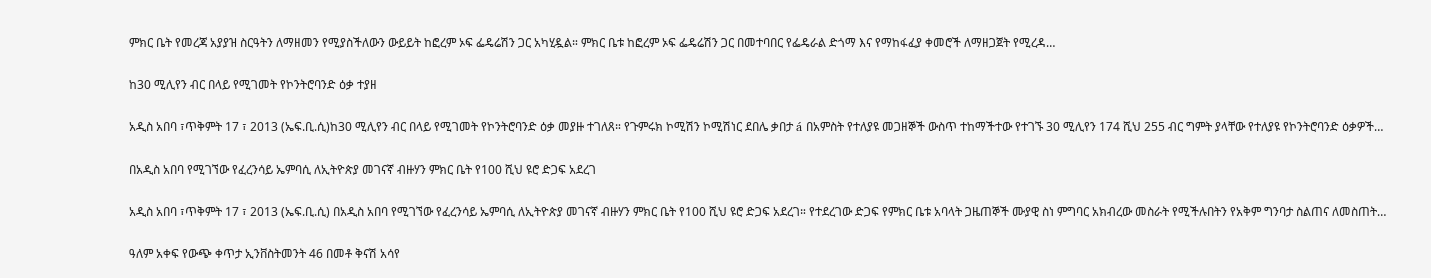ምክር ቤት የመረጃ አያያዝ ስርዓትን ለማዘመን የሚያስችለውን ውይይት ከፎረም ኦፍ ፌዴሬሽን ጋር አካሂዷል። ምክር ቤቱ ከፎረም ኦፍ ፌዴሬሽን ጋር በመተባበር የፌዴራል ድጎማ እና የማከፋፈያ ቀመሮች ለማዘጋጀት የሚረዳ…

ከ30 ሚሊየን ብር በላይ የሚገመት የኮንትሮባንድ ዕቃ ተያዘ

አዲስ አበባ ፣ጥቅምት 17 ፣ 2013 (ኤፍ.ቢ.ሲ)ከ30 ሚሊየን ብር በላይ የሚገመት የኮንትሮባንድ ዕቃ መያዙ ተገለጸ። የጉምሩክ ኮሚሽን ኮሚሽነር ደበሌ ቃበታ á በአምስት የተለያዩ መጋዘኞች ውስጥ ተከማችተው የተገኙ 30 ሚሊየን 174 ሺህ 255 ብር ግምት ያላቸው የተለያዩ የኮንትሮባንድ ዕቃዎች…

በአዲስ አበባ የሚገኘው የፈረንሳይ ኤምባሲ ለኢትዮጵያ መገናኛ ብዙሃን ምክር ቤት የ100 ሺህ ዩሮ ድጋፍ አደረገ

አዲስ አበባ ፣ጥቅምት 17 ፣ 2013 (ኤፍ.ቢ.ሲ) በአዲስ አበባ የሚገኘው የፈረንሳይ ኤምባሲ ለኢትዮጵያ መገናኛ ብዙሃን ምክር ቤት የ100 ሺህ ዩሮ ድጋፍ አደረገ። የተደረገው ድጋፍ የምክር ቤቱ አባላት ጋዜጠኞች ሙያዊ ስነ ምግባር አክብረው መስራት የሚችሉበትን የአቅም ግንባታ ስልጠና ለመስጠት…

ዓለም አቀፍ የውጭ ቀጥታ ኢንቨስትመንት 46 በመቶ ቅናሽ አሳየ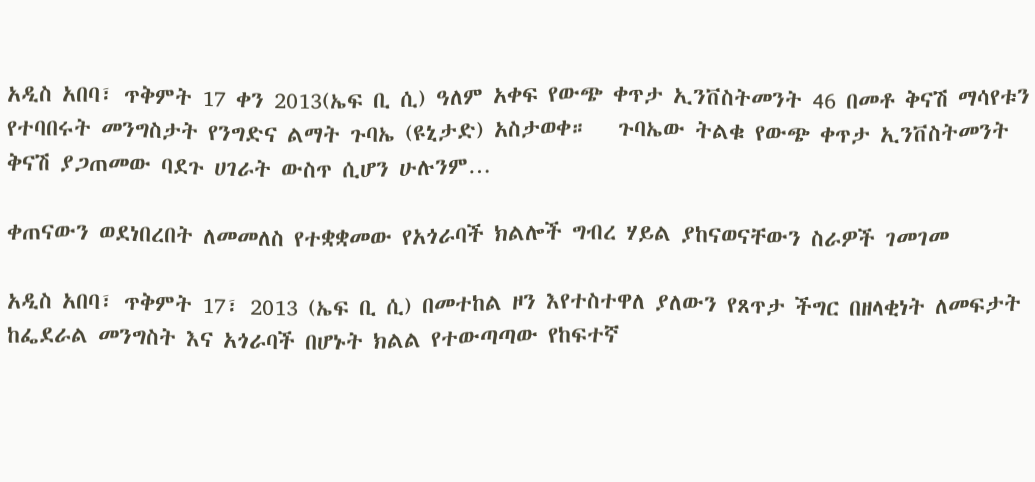አዲስ አበባ፣ ጥቅምት 17 ቀን 2013(ኤፍ ቢ ሲ) ዓለም አቀፍ የውጭ ቀጥታ ኢንቨስትመንት 46 በመቶ ቅናሽ ማሳየቱን የተባበሩት መንግስታት የንግድና ልማት ጉባኤ (ዩኒታድ) አስታወቀ።   ጉባኤው ትልቁ የውጭ ቀጥታ ኢንቨስትመንት ቅናሽ ያጋጠመው ባደጉ ሀገራት ውስጥ ሲሆን ሁሉንም…

ቀጠናውን ወደነበረበት ለመመለስ የተቋቋመው የአጎራባች ክልሎች ግብረ ሃይል ያከናወናቸውን ስራዎች ገመገመ

አዲስ አበባ፣ ጥቅምት 17፣ 2013 (ኤፍ ቢ ሲ) በመተከል ዞን እየተስተዋለ ያለውን የጸጥታ ችግር በዘላቂነት ለመፍታት ከፌደራል መንግስት እና አጎራባች በሆኑት ክልል የተውጣጣው የከፍተኛ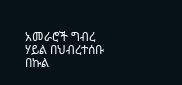አመራሮች ግብረ ሃይል በህብረተሰቡ በኩል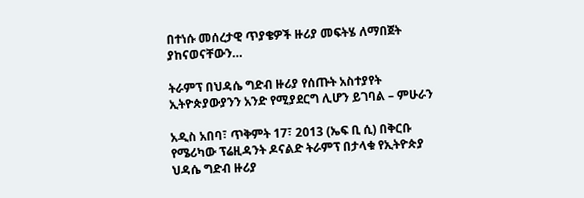በተነሱ መሰረታዊ ጥያቄዎች ዙሪያ መፍትሄ ለማበጀት ያከናወናቸውን…

ትራምፕ በህዳሴ ግድብ ዙሪያ የሰጡት አስተያየት ኢትዮጵያውያንን አንድ የሚያደርግ ሊሆን ይገባል – ምሁራን

አዲስ አበባ፣ ጥቅምት 17፣ 2013 (ኤፍ ቢ ሲ) በቅርቡ የሜሪካው ፕሬዚዳንት ዶናልድ ትራምፕ በታላቁ የኢትዮጵያ ህዳሴ ግድብ ዙሪያ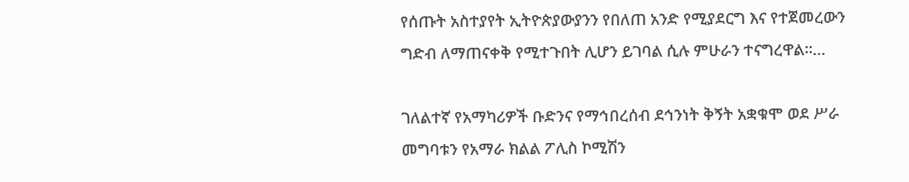የሰጡት አስተያየት ኢትዮጵያውያንን የበለጠ አንድ የሚያደርግ እና የተጀመረውን ግድብ ለማጠናቀቅ የሚተጉበት ሊሆን ይገባል ሲሉ ምሁራን ተናግረዋል፡፡…

ገለልተኛ የአማካሪዎች ቡድንና የማኅበረሰብ ደኅንነት ቅኝት አቋቁሞ ወደ ሥራ መግባቱን የአማራ ክልል ፖሊስ ኮሚሽን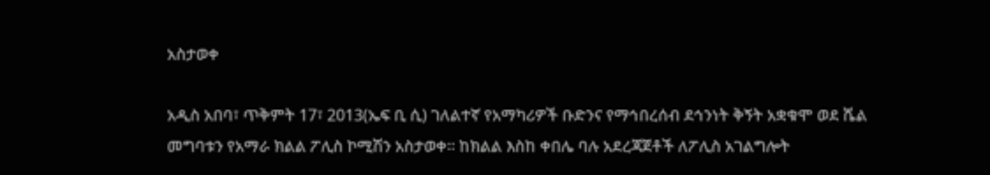አስታወቀ

አዲስ አበባ፣ ጥቅምት 17፣ 2013(ኤፍ ቢ ሲ) ገለልተኛ የአማካሪዎች ቡድንና የማኅበረሰብ ደኅንነት ቅኝት አቋቁሞ ወደ ሼል መግባቱን የአማራ ክልል ፖሊስ ኮሚሽን አስታወቀ፡፡ ከክልል እስከ ቀበሌ ባሉ አደረጃጀቶች ለፖሊስ አገልግሎት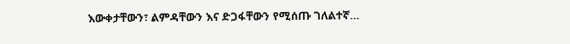እውቀታቸውን፣ ልምዳቸውን እና ድጋፋቸውን የሚሰጡ ገለልተኛ…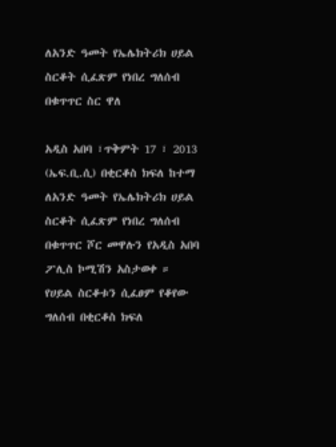ለአንድ ዓመት የኤሌክትሪክ ሀይል ስርቆት ሲፈጽም የነበረ ግለሰብ በቁጥጥር ስር ዋለ

አዲስ አበባ ፣ጥቅምት 17 ፣ 2013 (ኤፍ.ቢ.ሲ) በቂርቆስ ክፍለ ከተማ ለአንድ ዓመት የኤሌክትሪክ ሀይል ስርቆት ሲፈጽም የነበረ ግለሰብ በቁጥጥር ሾር መዋሉን የአዲስ አበባ ፖሊስ ኮሚሽን አስታወቀ ። የሀይል ስርቆቱን ሲፈፀም የቆየው ግለሰብ በቂርቆስ ክፍለ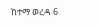ከተማ ወረዳ 6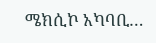ሜክሲኮ አካባቢ…